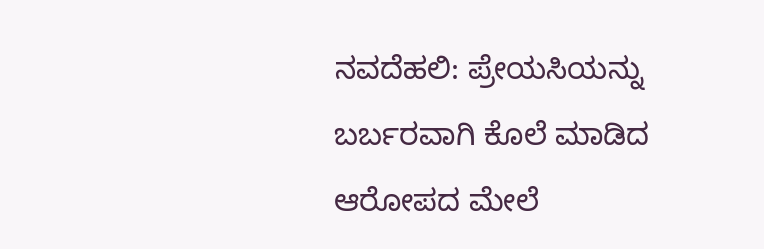ನವದೆಹಲಿ: ಪ್ರೇಯಸಿಯನ್ನು ಬರ್ಬರವಾಗಿ ಕೊಲೆ ಮಾಡಿದ ಆರೋಪದ ಮೇಲೆ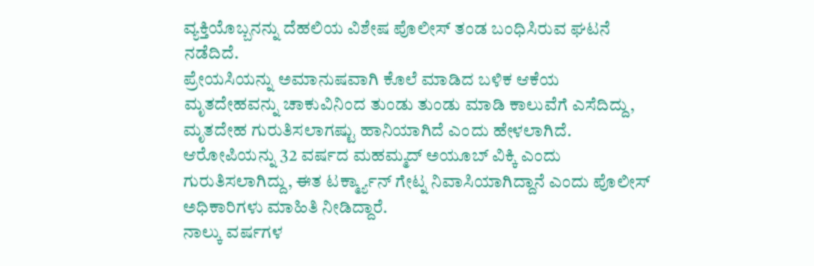ವ್ಯಕ್ತಿಯೊಬ್ಬನನ್ನು ದೆಹಲಿಯ ವಿಶೇಷ ಪೊಲೀಸ್ ತಂಡ ಬಂಧಿಸಿರುವ ಘಟನೆ ನಡೆದಿದೆ.
ಪ್ರೇಯಸಿಯನ್ನು ಅಮಾನುಷವಾಗಿ ಕೊಲೆ ಮಾಡಿದ ಬಳಿಕ ಆಕೆಯ ಮೃತದೇಹವನ್ನು ಚಾಕುವಿನಿಂದ ತುಂಡು ತುಂಡು ಮಾಡಿ ಕಾಲುವೆಗೆ ಎಸೆದಿದ್ದು, ಮೃತದೇಹ ಗುರುತಿಸಲಾಗಷ್ಟು ಹಾನಿಯಾಗಿದೆ ಎಂದು ಹೇಳಲಾಗಿದೆ.
ಆರೋಪಿಯನ್ನು 32 ವರ್ಷದ ಮಹಮ್ಮದ್ ಅಯೂಬ್ ವಿಕ್ಕಿ ಎಂದು ಗುರುತಿಸಲಾಗಿದ್ದು, ಈತ ಟರ್ಕ್ಮ್ಯಾನ್ ಗೇಟ್ನ ನಿವಾಸಿಯಾಗಿದ್ದಾನೆ ಎಂದು ಪೊಲೀಸ್ ಅಧಿಕಾರಿಗಳು ಮಾಹಿತಿ ನೀಡಿದ್ದಾರೆ.
ನಾಲ್ಕು ವರ್ಷಗಳ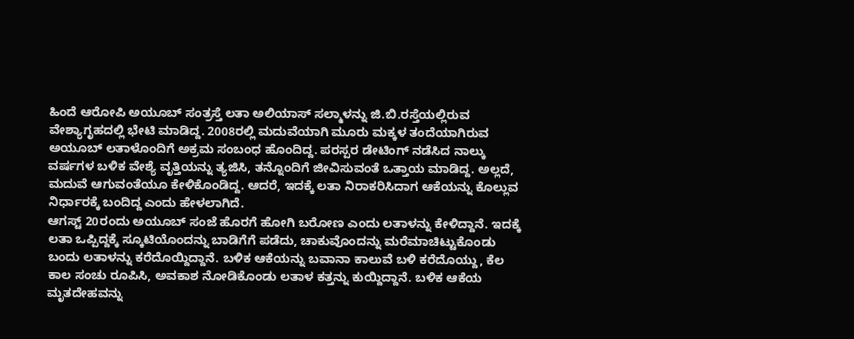ಹಿಂದೆ ಆರೋಪಿ ಅಯೂಬ್ ಸಂತ್ರಸ್ತೆ ಲತಾ ಅಲಿಯಾಸ್ ಸಲ್ಮಾಳನ್ನು ಜಿ.ಬಿ.ರಸ್ತೆಯಲ್ಲಿರುವ ವೇಶ್ಯಾಗೃಹದಲ್ಲಿ ಭೇಟಿ ಮಾಡಿದ್ದ. 2008ರಲ್ಲಿ ಮದುವೆಯಾಗಿ ಮೂರು ಮಕ್ಕಳ ತಂದೆಯಾಗಿರುವ ಅಯೂಬ್ ಲತಾಳೊಂದಿಗೆ ಅಕ್ರಮ ಸಂಬಂಧ ಹೊಂದಿದ್ದ. ಪರಸ್ಪರ ಡೇಟಿಂಗ್ ನಡೆಸಿದ ನಾಲ್ಕು ವರ್ಷಗಳ ಬಳಿಕ ವೇಶ್ಯೆ ವೃತ್ತಿಯನ್ನು ತ್ಯಜಿಸಿ, ತನ್ನೊಂದಿಗೆ ಜೀವಿಸುವಂತೆ ಒತ್ತಾಯ ಮಾಡಿದ್ದ. ಅಲ್ಲದೆ, ಮದುವೆ ಆಗುವಂತೆಯೂ ಕೇಳಿಕೊಂಡಿದ್ದ. ಆದರೆ, ಇದಕ್ಕೆ ಲತಾ ನಿರಾಕರಿಸಿದಾಗ ಆಕೆಯನ್ನು ಕೊಲ್ಲುವ ನಿರ್ಧಾರಕ್ಕೆ ಬಂದಿದ್ದ ಎಂದು ಹೇಳಲಾಗಿದೆ.
ಆಗಸ್ಟ್ 20ರಂದು ಅಯೂಬ್ ಸಂಜೆ ಹೊರಗೆ ಹೋಗಿ ಬರೋಣ ಎಂದು ಲತಾಳನ್ನು ಕೇಳಿದ್ದಾನೆ. ಇದಕ್ಕೆ ಲತಾ ಒಪ್ಪಿದ್ದಕ್ಕೆ ಸ್ಕೂಟಿಯೊಂದನ್ನು ಬಾಡಿಗೆಗೆ ಪಡೆದು, ಚಾಕುವೊಂದನ್ನು ಮರೆಮಾಚಿಟ್ಟುಕೊಂಡು ಬಂದು ಲತಾಳನ್ನು ಕರೆದೊಯ್ದಿದ್ದಾನೆ. ಬಳಿಕ ಆಕೆಯನ್ನು ಬವಾನಾ ಕಾಲುವೆ ಬಳಿ ಕರೆದೊಯ್ದು, ಕೆಲ ಕಾಲ ಸಂಚು ರೂಪಿಸಿ, ಅವಕಾಶ ನೋಡಿಕೊಂಡು ಲತಾಳ ಕತ್ತನ್ನು ಕುಯ್ದಿದ್ದಾನೆ. ಬಳಿಕ ಆಕೆಯ ಮೃತದೇಹವನ್ನು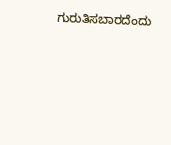ಗುರುತಿಸಬಾರದೆಂದು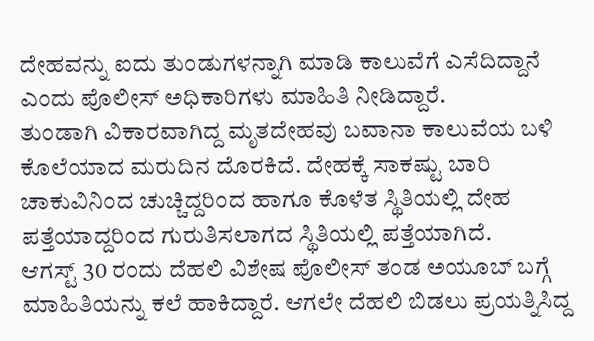ದೇಹವನ್ನು ಐದು ತುಂಡುಗಳನ್ನಾಗಿ ಮಾಡಿ ಕಾಲುವೆಗೆ ಎಸೆದಿದ್ದಾನೆ ಎಂದು ಪೊಲೀಸ್ ಅಧಿಕಾರಿಗಳು ಮಾಹಿತಿ ನೀಡಿದ್ದಾರೆ.
ತುಂಡಾಗಿ ವಿಕಾರವಾಗಿದ್ದ ಮೃತದೇಹವು ಬವಾನಾ ಕಾಲುವೆಯ ಬಳಿ ಕೊಲೆಯಾದ ಮರುದಿನ ದೊರಕಿದೆ. ದೇಹಕ್ಕೆ ಸಾಕಷ್ಟು ಬಾರಿ ಚಾಕುವಿನಿಂದ ಚುಚ್ಚಿದ್ದರಿಂದ ಹಾಗೂ ಕೊಳೆತ ಸ್ಥಿತಿಯಲ್ಲಿ ದೇಹ ಪತ್ತೆಯಾದ್ದರಿಂದ ಗುರುತಿಸಲಾಗದ ಸ್ಥಿತಿಯಲ್ಲಿ ಪತ್ತೆಯಾಗಿದೆ.
ಆಗಸ್ಟ್ 30 ರಂದು ದೆಹಲಿ ವಿಶೇಷ ಪೊಲೀಸ್ ತಂಡ ಅಯೂಬ್ ಬಗ್ಗೆ ಮಾಹಿತಿಯನ್ನು ಕಲೆ ಹಾಕಿದ್ದಾರೆ. ಆಗಲೇ ದೆಹಲಿ ಬಿಡಲು ಪ್ರಯತ್ನಿಸಿದ್ದ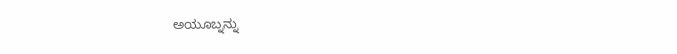ಅಯೂಬ್ನನ್ನು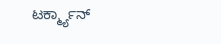ಟರ್ಕ್ಮ್ಯಾನ್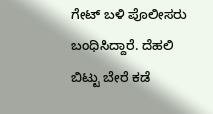ಗೇಟ್ ಬಳಿ ಪೊಲೀಸರು ಬಂಧಿಸಿದ್ದಾರೆ. ದೆಹಲಿ ಬಿಟ್ಟು ಬೇರೆ ಕಡೆ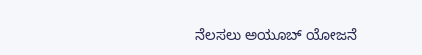ನೆಲಸಲು ಅಯೂಬ್ ಯೋಜನೆ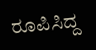ರೂಪಿಸಿದ್ದ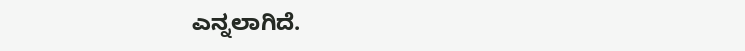ಎನ್ನಲಾಗಿದೆ.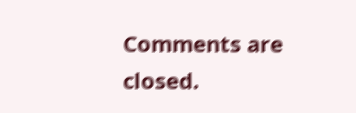Comments are closed.